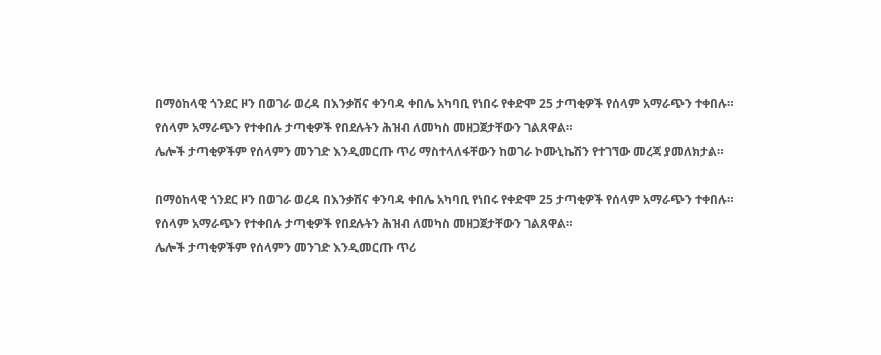በማዕከላዊ ጎንደር ዞን በወገራ ወረዳ በእንቃሽና ቀንባዳ ቀበሌ አካባቢ የነበሩ የቀድሞ 25 ታጣቂዎች የሰላም አማራጭን ተቀበሉ።
የሰላም አማራጭን የተቀበሉ ታጣቂዎች የበደሉትን ሕዝብ ለመካስ መዘጋጀታቸውን ገልጸዋል።
ሌሎች ታጣቂዎችም የሰላምን መንገድ እንዲመርጡ ጥሪ ማስተላለፋቸውን ከወገራ ኮሙኒኬሽን የተገኘው መረጃ ያመለክታል።

በማዕከላዊ ጎንደር ዞን በወገራ ወረዳ በእንቃሽና ቀንባዳ ቀበሌ አካባቢ የነበሩ የቀድሞ 25 ታጣቂዎች የሰላም አማራጭን ተቀበሉ።
የሰላም አማራጭን የተቀበሉ ታጣቂዎች የበደሉትን ሕዝብ ለመካስ መዘጋጀታቸውን ገልጸዋል።
ሌሎች ታጣቂዎችም የሰላምን መንገድ እንዲመርጡ ጥሪ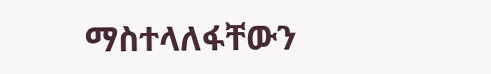ማስተላለፋቸውን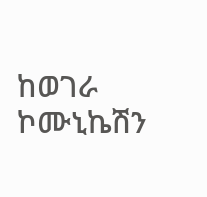ከወገራ ኮሙኒኬሽን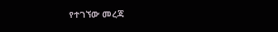የተገኘው መረጃ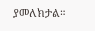ያመለክታል።